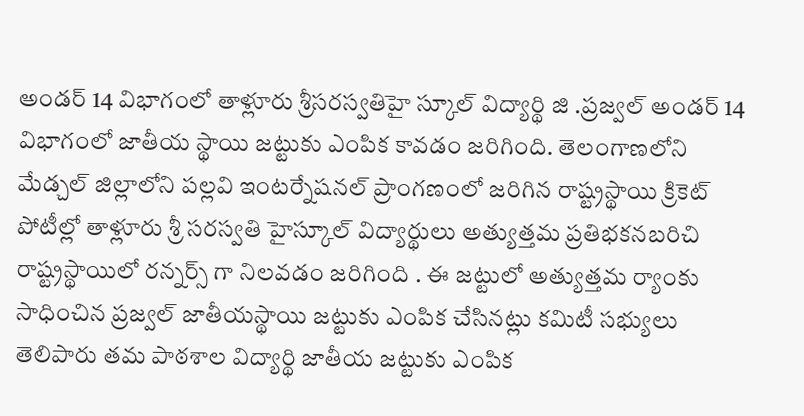అండర్ 14 విభాగంలో తాళ్లూరు శ్రీసరస్వతిహై స్కూల్ విద్యార్థి జి .ప్రజ్వల్ అండర్ 14 విభాగంలో జాతీయ స్థాయి జట్టుకు ఎంపిక కావడం జరిగింది. తెలంగాణలోని మేడ్చల్ జిల్లాలోని పల్లవి ఇంటర్నేషనల్ ప్రాంగణంలో జరిగిన రాష్ట్రస్థాయి క్రికెట్ పోటీల్లో తాళ్లూరు శ్రీ సరస్వతి హైస్కూల్ విద్యార్థులు అత్యుత్తమ ప్రతిభకనబరిచి రాష్ట్రస్థాయిలో రన్నర్స్ గా నిలవడం జరిగింది . ఈ జట్టులో అత్యుత్తమ ర్యాంకు సాధించిన ప్రజ్వల్ జాతీయస్థాయి జట్టుకు ఎంపిక చేసినట్లు కమిటీ సభ్యులు తెలిపారు తమ పాఠశాల విద్యార్థి జాతీయ జట్టుకు ఎంపిక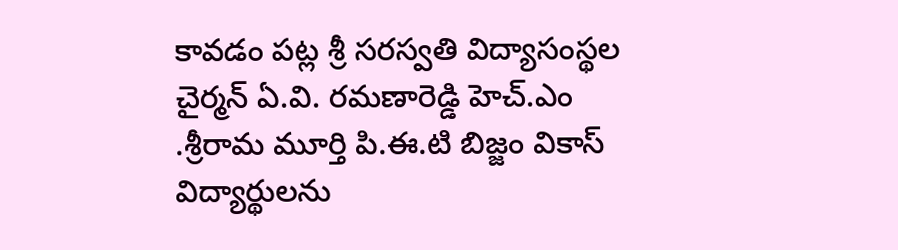కావడం పట్ల శ్రీ సరస్వతి విద్యాసంస్థల చైర్మన్ ఏ.వి. రమణారెడ్డి హెచ్.ఎం .శ్రీరామ మూర్తి పి.ఈ.టి బిజ్జం వికాస్ విద్యార్థులను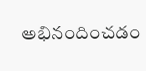అభినందించడం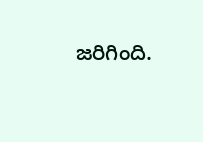జరిగింది.